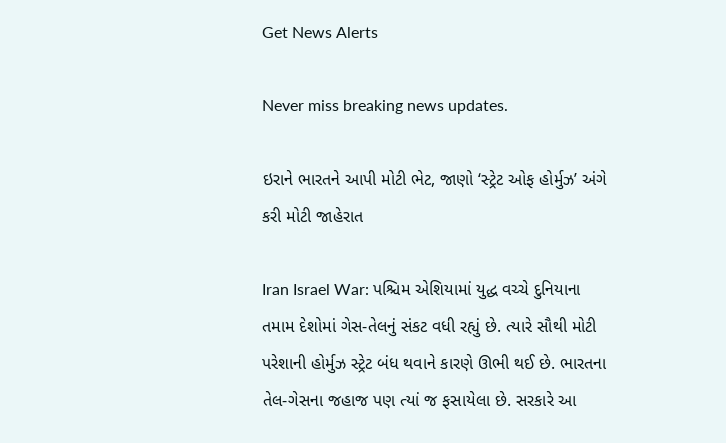Get News Alerts

Never miss breaking news updates.

ઇરાને ભારતને આપી મોટી ભેટ, જાણો ‘સ્ટ્રેટ ઓફ હોર્મુઝ’ અંગે કરી મોટી જાહેરાત

Iran Israel War: પશ્ચિમ એશિયામાં યુદ્ધ વચ્ચે દુનિયાના તમામ દેશોમાં ગેસ-તેલનું સંકટ વધી રહ્યું છે. ત્યારે સૌથી મોટી પરેશાની હોર્મુઝ સ્ટ્રેટ બંધ થવાને કારણે ઊભી થઈ છે. ભારતના તેલ-ગેસના જહાજ પણ ત્યાં જ ફસાયેલા છે. સરકારે આ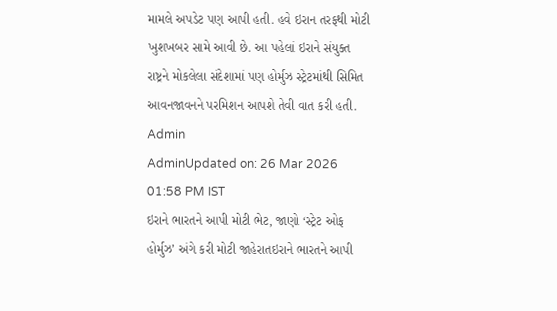મામલે અપડેટ પણ આપી હતી. હવે ઇરાન તરફથી મોટી ખુશખબર સામે આવી છે. આ પહેલાં ઇરાને સંયુક્ત રાષ્ટ્રને મોકલેલા સંદેશામાં પણ હોર્મુઝ સ્ટ્રેટમાંથી સિમિત આવનજાવનને પરમિશન આપશે તેવી વાત કરી હતી.
Admin
AdminUpdated on: 26 Mar 2026 01:58 PM IST
ઇરાને ભારતને આપી મોટી ભેટ, જાણો ‘સ્ટ્રેટ ઓફ હોર્મુઝ’ અંગે કરી મોટી જાહેરાતઇરાને ભારતને આપી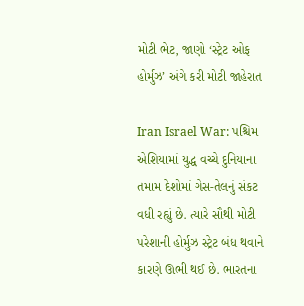મોટી ભેટ, જાણો ‘સ્ટ્રેટ ઓફ હોર્મુઝ’ અંગે કરી મોટી જાહેરાત

Iran Israel War: પશ્ચિમ એશિયામાં યુદ્ધ વચ્ચે દુનિયાના તમામ દેશોમાં ગેસ-તેલનું સંકટ વધી રહ્યું છે. ત્યારે સૌથી મોટી પરેશાની હોર્મુઝ સ્ટ્રેટ બંધ થવાને કારણે ઊભી થઈ છે. ભારતના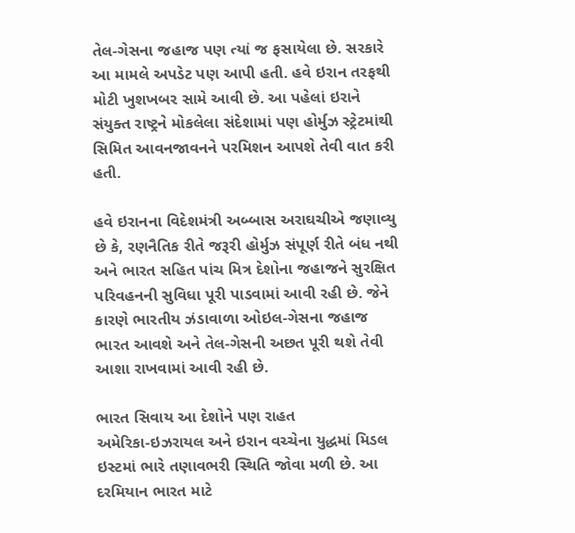તેલ-ગેસના જહાજ પણ ત્યાં જ ફસાયેલા છે. સરકારે આ મામલે અપડેટ પણ આપી હતી. હવે ઇરાન તરફથી મોટી ખુશખબર સામે આવી છે. આ પહેલાં ઇરાને સંયુક્ત રાષ્ટ્રને મોકલેલા સંદેશામાં પણ હોર્મુઝ સ્ટ્રેટમાંથી સિમિત આવનજાવનને પરમિશન આપશે તેવી વાત કરી હતી.

હવે ઇરાનના વિદેશમંત્રી અબ્બાસ અરાઘચીએ જણાવ્યુ છે કે, રણનૈતિક રીતે જરૂરી હોર્મુઝ સંપૂર્ણ રીતે બંધ નથી અને ભારત સહિત પાંચ મિત્ર દેશોના જહાજને સુરક્ષિત પરિવહનની સુવિધા પૂરી પાડવામાં આવી રહી છે. જેને કારણે ભારતીય ઝંડાવાળા ઓઇલ-ગેસના જહાજ ભારત આવશે અને તેલ-ગેસની અછત પૂરી થશે તેવી આશા રાખવામાં આવી રહી છે.

ભારત સિવાય આ દેશોને પણ રાહત
અમેરિકા-ઇઝરાયલ અને ઇરાન વચ્ચેના યુદ્ધમાં મિડલ ઇસ્ટમાં ભારે તણાવભરી સ્થિતિ જોવા મળી છે. આ દરમિયાન ભારત માટે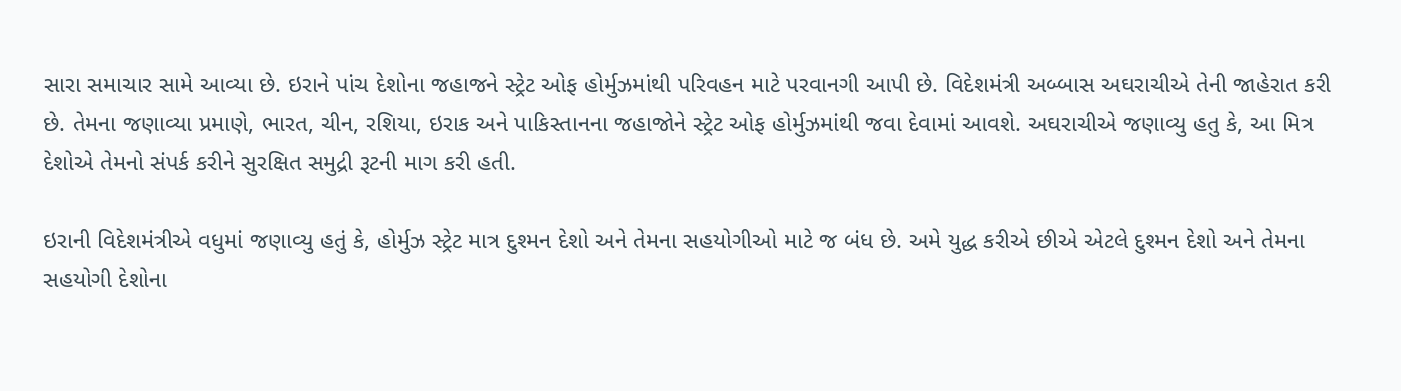સારા સમાચાર સામે આવ્યા છે. ઇરાને પાંચ દેશોના જહાજને સ્ટ્રેટ ઓફ હોર્મુઝમાંથી પરિવહન માટે પરવાનગી આપી છે. વિદેશમંત્રી અબ્બાસ અઘરાચીએ તેની જાહેરાત કરી છે. તેમના જણાવ્યા પ્રમાણે, ભારત, ચીન, રશિયા, ઇરાક અને પાકિસ્તાનના જહાજોને સ્ટ્રેટ ઓફ હોર્મુઝમાંથી જવા દેવામાં આવશે. અઘરાચીએ જણાવ્યુ હતુ કે, આ મિત્ર દેશોએ તેમનો સંપર્ક કરીને સુરક્ષિત સમુદ્રી રૂટની માગ કરી હતી.

ઇરાની વિદેશમંત્રીએ વધુમાં જણાવ્યુ હતું કે, હોર્મુઝ સ્ટ્રેટ માત્ર દુશ્મન દેશો અને તેમના સહયોગીઓ માટે જ બંધ છે. અમે યુદ્ધ કરીએ છીએ એટલે દુશ્મન દેશો અને તેમના સહયોગી દેશોના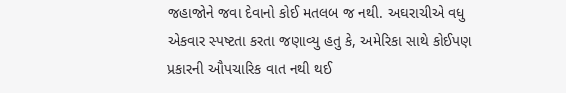જહાજોને જવા દેવાનો કોઈ મતલબ જ નથી. અઘરાચીએ વધુ એકવાર સ્પષ્ટતા કરતા જણાવ્યુ હતુ કે, અમેરિકા સાથે કોઈપણ પ્રકારની ઔપચારિક વાત નથી થઈ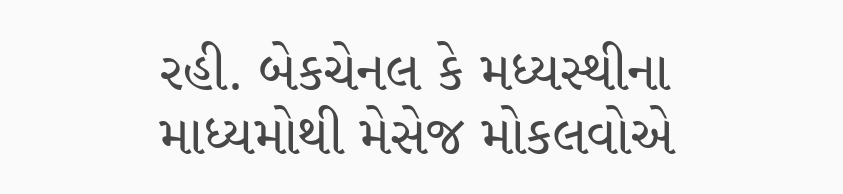રહી. બેકચેનલ કે મધ્યસ્થીના માધ્યમોથી મેસેજ મોકલવોએ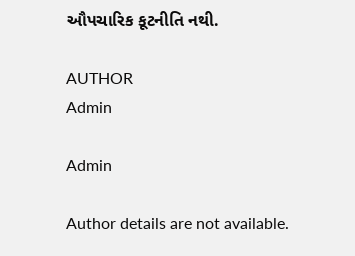ઔપચારિક કૂટનીતિ નથી.

AUTHOR
Admin

Admin

Author details are not available.